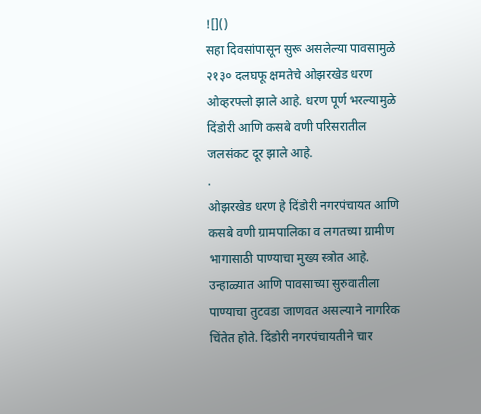![]()
सहा दिवसांपासून सुरू असलेल्या पावसामुळे २१३० दलघफू क्षमतेचे ओझरखेड धरण ओव्हरफ्लो झाले आहे. धरण पूर्ण भरल्यामुळे दिंडोरी आणि कसबे वणी परिसरातील जलसंकट दूर झाले आहे.
.
ओझरखेड धरण हे दिंडोरी नगरपंचायत आणि कसबे वणी ग्रामपालिका व लगतच्या ग्रामीण भागासाठी पाण्याचा मुख्य स्त्रोत आहे. उन्हाळ्यात आणि पावसाच्या सुरुवातीला पाण्याचा तुटवडा जाणवत असल्याने नागरिक चिंतेत होते. दिंडोरी नगरपंचायतीने चार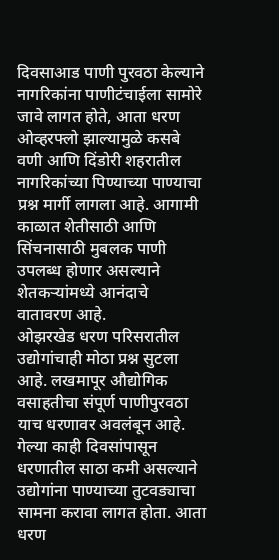दिवसाआड पाणी पुरवठा केल्याने नागरिकांना पाणीटंचाईला सामोरे जावे लागत होते, आता धरण ओव्हरफ्लो झाल्यामुळे कसबे वणी आणि दिंडोरी शहरातील नागरिकांच्या पिण्याच्या पाण्याचा प्रश्न मार्गी लागला आहे. आगामी काळात शेतीसाठी आणि सिंचनासाठी मुबलक पाणी उपलब्ध होणार असल्याने शेतकऱ्यांमध्ये आनंदाचे वातावरण आहे.
ओझरखेड धरण परिसरातील उद्योगांचाही मोठा प्रश्न सुटला आहे. लखमापूर औद्योगिक वसाहतीचा संपूर्ण पाणीपुरवठा याच धरणावर अवलंबून आहे. गेल्या काही दिवसांपासून धरणातील साठा कमी असल्याने उद्योगांना पाण्याच्या तुटवड्याचा सामना करावा लागत होता. आता धरण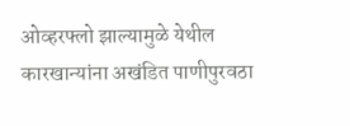ओव्हरफ्लो झाल्यामुळे येथील कारखान्यांना अखंडित पाणीपुरवठा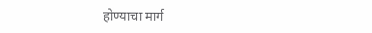होण्याचा मार्ग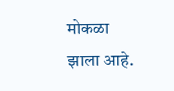मोकळा झाला आहे.